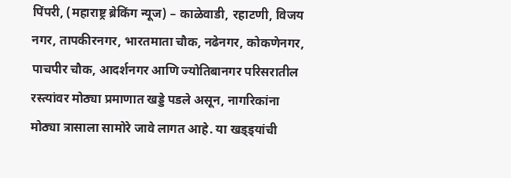पिंपरी, (महाराष्ट्र ब्रेकिंग न्यूज) – काळेवाडी, रहाटणी, विजय नगर, तापकीरनगर, भारतमाता चौक, नढेनगर, कोकणेनगर, पाचपीर चौक, आदर्शनगर आणि ज्योतिबानगर परिसरातील रस्त्यांवर मोठ्या प्रमाणात खड्डे पडले असून, नागरिकांना मोठ्या त्रासाला सामोरे जावे लागत आहे. या खड्ड्यांची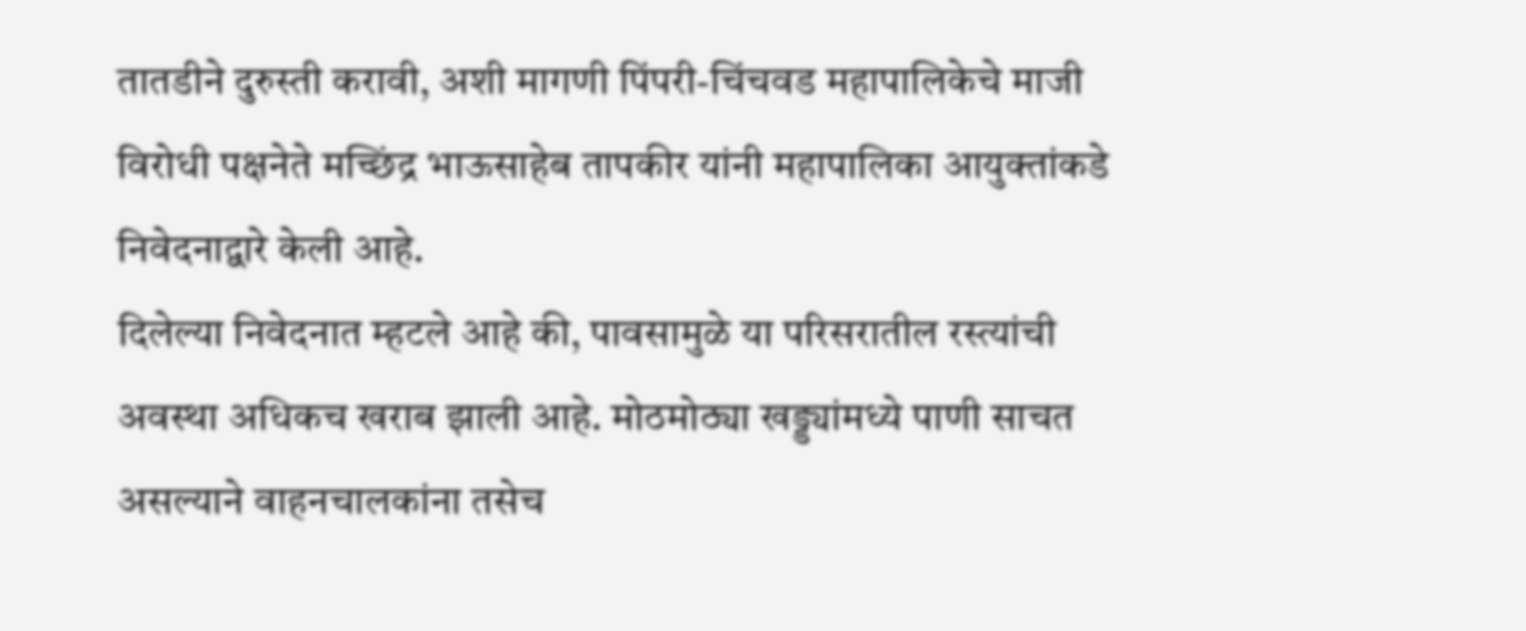तातडीने दुरुस्ती करावी, अशी मागणी पिंपरी-चिंचवड महापालिकेचे माजी विरोधी पक्षनेते मच्छिंद्र भाऊसाहेब तापकीर यांनी महापालिका आयुक्तांकडे निवेदनाद्वारे केली आहे.
दिलेल्या निवेदनात म्हटले आहे की, पावसामुळे या परिसरातील रस्त्यांची अवस्था अधिकच खराब झाली आहे. मोठमोठ्या खड्ड्यांमध्ये पाणी साचत असल्याने वाहनचालकांना तसेच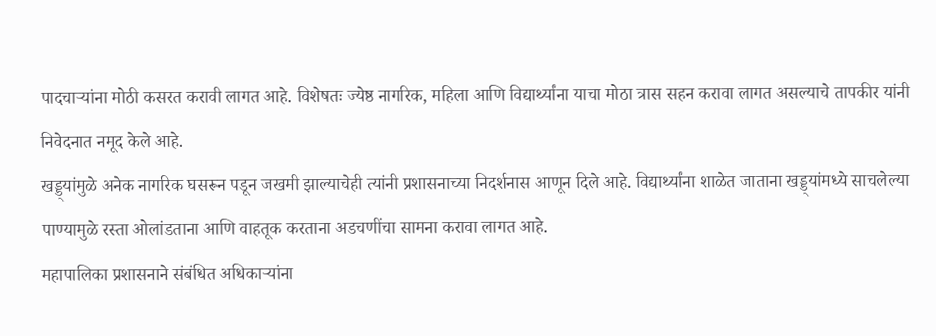पादचाऱ्यांना मोठी कसरत करावी लागत आहे. विशेषतः ज्येष्ठ नागरिक, महिला आणि विद्यार्थ्यांना याचा मोठा त्रास सहन करावा लागत असल्याचे तापकीर यांनी निवेदनात नमूद केले आहे.
खड्ड्यांमुळे अनेक नागरिक घसरून पडून जखमी झाल्याचेही त्यांनी प्रशासनाच्या निदर्शनास आणून दिले आहे. विद्यार्थ्यांना शाळेत जाताना खड्ड्यांमध्ये साचलेल्या पाण्यामुळे रस्ता ओलांडताना आणि वाहतूक करताना अडचणींचा सामना करावा लागत आहे.
महापालिका प्रशासनाने संबंधित अधिकाऱ्यांना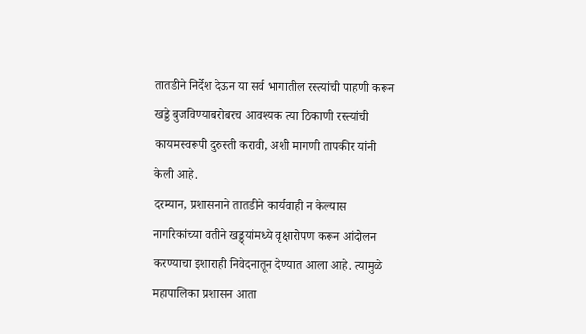तातडीने निर्देश देऊन या सर्व भागातील रस्त्यांची पाहणी करून खड्डे बुजविण्याबरोबरच आवश्यक त्या ठिकाणी रस्त्यांची कायमस्वरूपी दुरुस्ती करावी, अशी मागणी तापकीर यांनी केली आहे.
दरम्यान, प्रशासनाने तातडीने कार्यवाही न केल्यास नागरिकांच्या वतीने खड्ड्यांमध्ये वृक्षारोपण करून आंदोलन करण्याचा इशाराही निवेदनातून देण्यात आला आहे. त्यामुळे महापालिका प्रशासन आता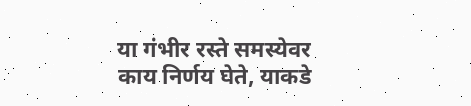या गंभीर रस्ते समस्येवर काय निर्णय घेते, याकडे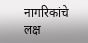नागरिकांचे लक्ष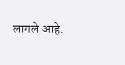लागले आहे.